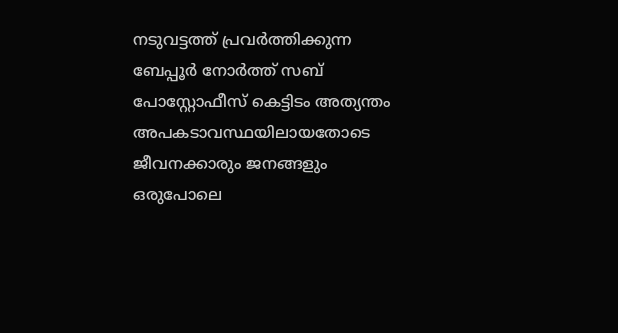നടുവട്ടത്ത് പ്രവർത്തിക്കുന്ന ബേപ്പൂർ നോർത്ത് സബ് പോസ്റ്റോഫീസ് കെട്ടിടം അത്യന്തം അപകടാവസ്ഥയിലായതോടെ ജീവനക്കാരും ജനങ്ങളും ഒരുപോലെ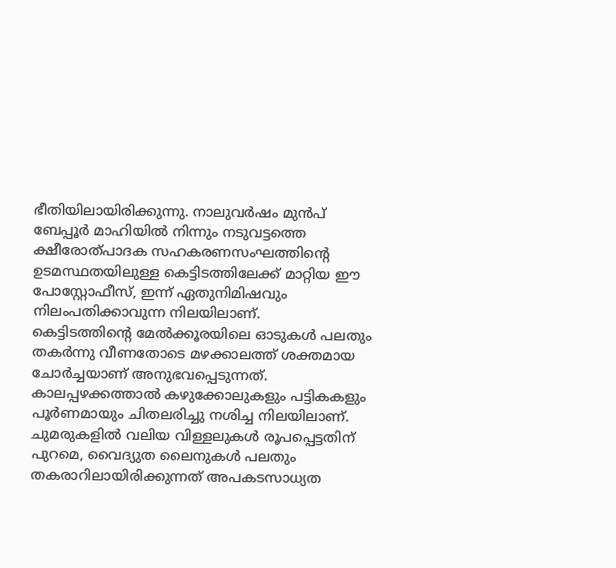ഭീതിയിലായിരിക്കുന്നു. നാലുവർഷം മുൻപ് ബേപ്പൂർ മാഹിയിൽ നിന്നും നടുവട്ടത്തെ ക്ഷീരോത്പാദക സഹകരണസംഘത്തിന്റെ ഉടമസ്ഥതയിലുള്ള കെട്ടിടത്തിലേക്ക് മാറ്റിയ ഈ പോസ്റ്റോഫീസ്, ഇന്ന് ഏതുനിമിഷവും നിലംപതിക്കാവുന്ന നിലയിലാണ്.
കെട്ടിടത്തിന്റെ മേൽക്കൂരയിലെ ഓടുകൾ പലതും തകർന്നു വീണതോടെ മഴക്കാലത്ത് ശക്തമായ ചോർച്ചയാണ് അനുഭവപ്പെടുന്നത്. കാലപ്പഴക്കത്താൽ കഴുക്കോലുകളും പട്ടികകളും പൂർണമായും ചിതലരിച്ചു നശിച്ച നിലയിലാണ്. ചുമരുകളിൽ വലിയ വിള്ളലുകൾ രൂപപ്പെട്ടതിന് പുറമെ, വൈദ്യുത ലൈനുകൾ പലതും തകരാറിലായിരിക്കുന്നത് അപകടസാധ്യത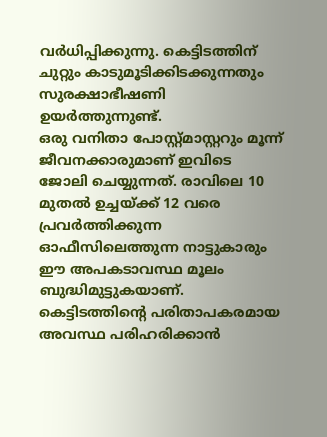വർധിപ്പിക്കുന്നു. കെട്ടിടത്തിന് ചുറ്റും കാടുമൂടിക്കിടക്കുന്നതും സുരക്ഷാഭീഷണി ഉയർത്തുന്നുണ്ട്.
ഒരു വനിതാ പോസ്റ്റ്മാസ്റ്ററും മൂന്ന് ജീവനക്കാരുമാണ് ഇവിടെ ജോലി ചെയ്യുന്നത്. രാവിലെ 10 മുതൽ ഉച്ചയ്ക്ക് 12 വരെ പ്രവർത്തിക്കുന്ന ഓഫീസിലെത്തുന്ന നാട്ടുകാരും ഈ അപകടാവസ്ഥ മൂലം ബുദ്ധിമുട്ടുകയാണ്. കെട്ടിടത്തിന്റെ പരിതാപകരമായ അവസ്ഥ പരിഹരിക്കാൻ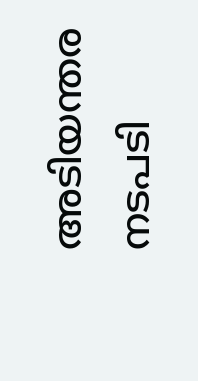അടിയന്തര നടപടി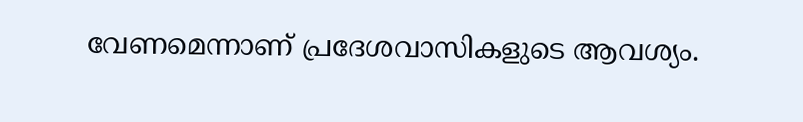വേണമെന്നാണ് പ്രദേശവാസികളുടെ ആവശ്യം.